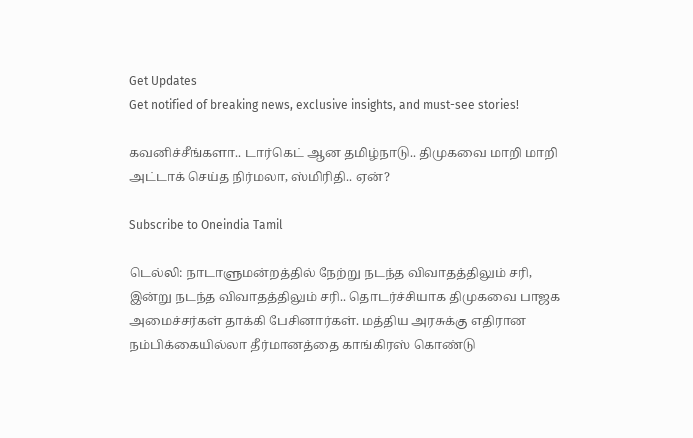Get Updates
Get notified of breaking news, exclusive insights, and must-see stories!

கவனிச்சீங்களா.. டார்கெட் ஆன தமிழ்நாடு.. திமுகவை மாறி மாறி அட்டாக் செய்த நிர்மலா, ஸ்மிரிதி.. ஏன்?

Subscribe to Oneindia Tamil

டெல்லி: நாடாளுமன்றத்தில் நேற்று நடந்த விவாதத்திலும் சரி, இன்று நடந்த விவாதத்திலும் சரி.. தொடர்ச்சியாக திமுகவை பாஜக அமைச்சர்கள் தாக்கி பேசினார்கள். மத்திய அரசுக்கு எதிரான நம்பிக்கையில்லா தீர்மானத்தை காங்கிரஸ் கொண்டு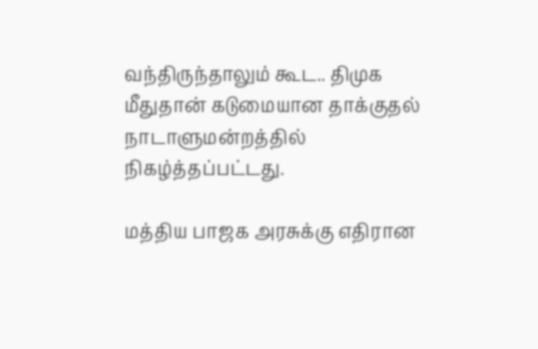வந்திருந்தாலும் கூட.. திமுக மீதுதான் கடுமையான தாக்குதல் நாடாளுமன்றத்தில் நிகழ்த்தப்பட்டது.

மத்திய பாஜக அரசுக்கு எதிரான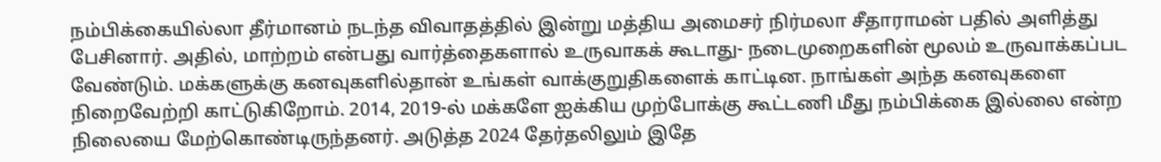நம்பிக்கையில்லா தீர்மானம் நடந்த விவாதத்தில் இன்று மத்திய அமைசர் நிர்மலா சீதாராமன் பதில் அளித்து பேசினார். அதில், மாற்றம் என்பது வார்த்தைகளால் உருவாகக் கூடாது- நடைமுறைகளின் மூலம் உருவாக்கப்பட வேண்டும். மக்களுக்கு கனவுகளில்தான் உங்கள் வாக்குறுதிகளைக் காட்டின. நாங்கள் அந்த கனவுகளை நிறைவேற்றி காட்டுகிறோம். 2014, 2019-ல் மக்களே ஐக்கிய முற்போக்கு கூட்டணி மீது நம்பிக்கை இல்லை என்ற நிலையை மேற்கொண்டிருந்தனர். அடுத்த 2024 தேர்தலிலும் இதே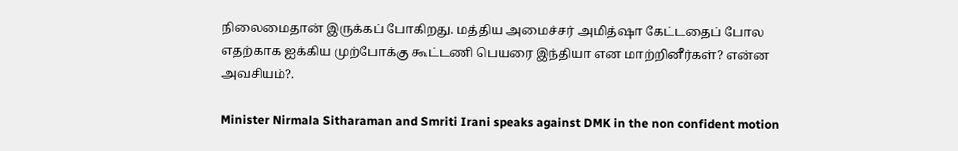நிலைமைதான் இருக்கப் போகிறது. மத்திய அமைச்சர் அமித்ஷா கேட்டதைப் போல எதற்காக ஐக்கிய முற்போக்கு கூட்டணி பெயரை இந்தியா என மாற்றினீர்கள்? என்ன அவசியம்?.

Minister Nirmala Sitharaman and Smriti Irani speaks against DMK in the non confident motion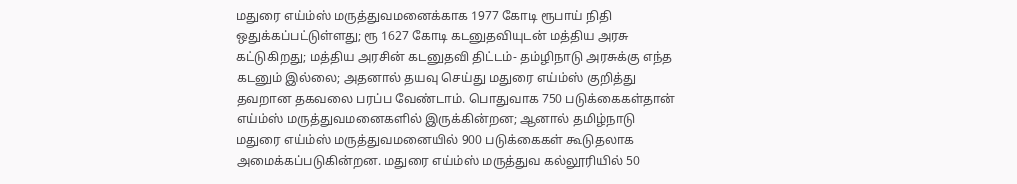மதுரை எய்ம்ஸ் மருத்துவமனைக்காக 1977 கோடி ரூபாய் நிதி ஒதுக்கப்பட்டுள்ளது; ரூ 1627 கோடி கடனுதவியுடன் மத்திய அரசு கட்டுகிறது; மத்திய அரசின் கடனுதவி திட்டம்- தம்ழிநாடு அரசுக்கு எந்த கடனும் இல்லை; அதனால் தயவு செய்து மதுரை எய்ம்ஸ் குறித்து தவறான தகவலை பரப்ப வேண்டாம். பொதுவாக 750 படுக்கைகள்தான் எய்ம்ஸ் மருத்துவமனைகளில் இருக்கின்றன; ஆனால் தமிழ்நாடு மதுரை எய்ம்ஸ் மருத்துவமனையில் 900 படுக்கைகள் கூடுதலாக அமைக்கப்படுகின்றன. மதுரை எய்ம்ஸ் மருத்துவ கல்லூரியில் 50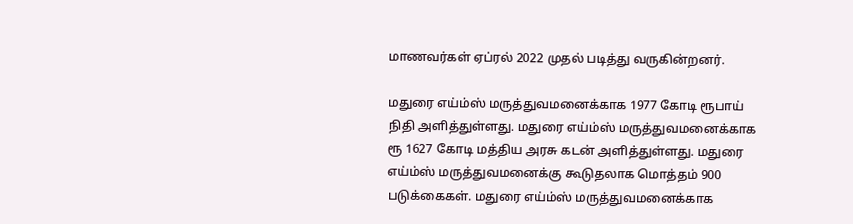மாணவர்கள் ஏப்ரல் 2022 முதல் படித்து வருகின்றனர்.

மதுரை எய்ம்ஸ் மருத்துவமனைக்காக 1977 கோடி ரூபாய் நிதி அளித்துள்ளது. மதுரை எய்ம்ஸ் மருத்துவமனைக்காக ரூ 1627 கோடி மத்திய அரசு கடன் அளித்துள்ளது. மதுரை எய்ம்ஸ் மருத்துவமனைக்கு கூடுதலாக மொத்தம் 900 படுக்கைகள். மதுரை எய்ம்ஸ் மருத்துவமனைக்காக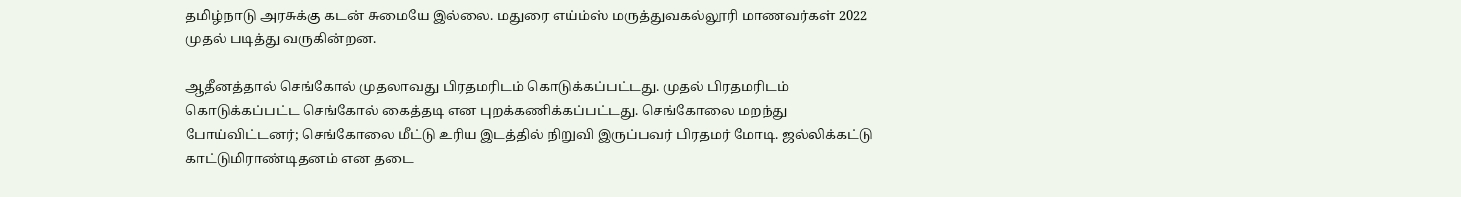தமிழ்நாடு அரசுக்கு கடன் சுமையே இல்லை. மதுரை எய்ம்ஸ் மருத்துவகல்லூரி மாணவர்கள் 2022 முதல் படித்து வருகின்றன.

ஆதீனத்தால் செங்கோல் முதலாவது பிரதமரிடம் கொடுக்கப்பட்டது. முதல் பிரதமரிடம் கொடுக்கப்பட்ட செங்கோல் கைத்தடி என புறக்கணிக்கப்பட்டது. செங்கோலை மறந்து போய்விட்டனர்; செங்கோலை மீட்டு உரிய இடத்தில் நிறுவி இருப்பவர் பிரதமர் மோடி. ஜல்லிக்கட்டு காட்டுமிராண்டிதனம் என தடை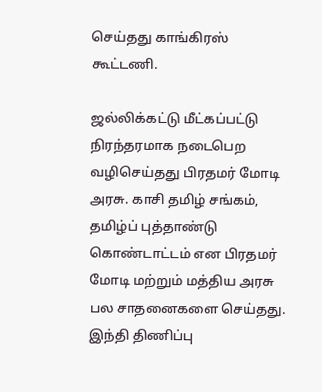செய்தது காங்கிரஸ் கூட்டணி.

ஜல்லிக்கட்டு மீட்கப்பட்டு நிரந்தரமாக நடைபெற வழிசெய்தது பிரதமர் மோடி அரசு. காசி தமிழ் சங்கம், தமிழ்ப் புத்தாண்டு கொண்டாட்டம் என பிரதமர் மோடி மற்றும் மத்திய அரசு பல சாதனைகளை செய்தது. இந்தி திணிப்பு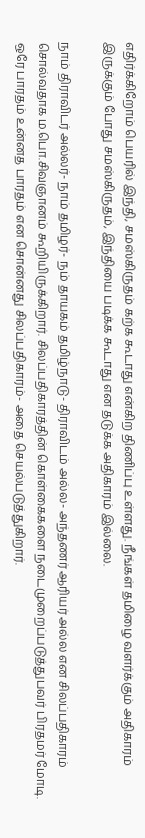எதிர்க்கிறோம் பெயரில் இந்தி, சமஸ்கிருதம் கற்க கூடாது என்கிற திணிப்பு உள்ளது. நீங்கள் தமிழை வளர்க்கும் அதிகாரம் இருக்கும் போது சமஸ்கிருதம், இந்தியை படிக்க கூடாது என தடுக்க அதிகாரம் இல்லை.

நாம் திராவிடர் அல்லர்- நாம் தமிழர்- நம் தாயகம் தமிழ்நாடு- திராவிடம் அல்ல- அந்தணர் ஆரியர் அல்ல என சிலப்பதிகாரம் சொல்வதாக ம.பொ.சிவஞானம் கூறியிருக்கிறார். சிலப்பதிகாரத்தின் கொள்கைகளை நடைமுறைப்படுத்துபவர் பிரதமர் மோடி. ஒரே பாரதம் உன்னத பாரதம் என சொன்னது சிலப்பதிகாரம்- அதை செயல்படுத்துகிறார்.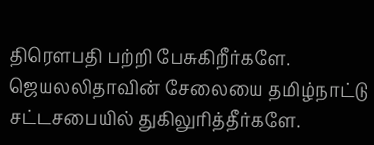திரெளபதி பற்றி பேசுகிறீர்களே. ஜெயலலிதாவின் சேலையை தமிழ்நாட்டு சட்டசபையில் துகிலுரித்தீர்களே.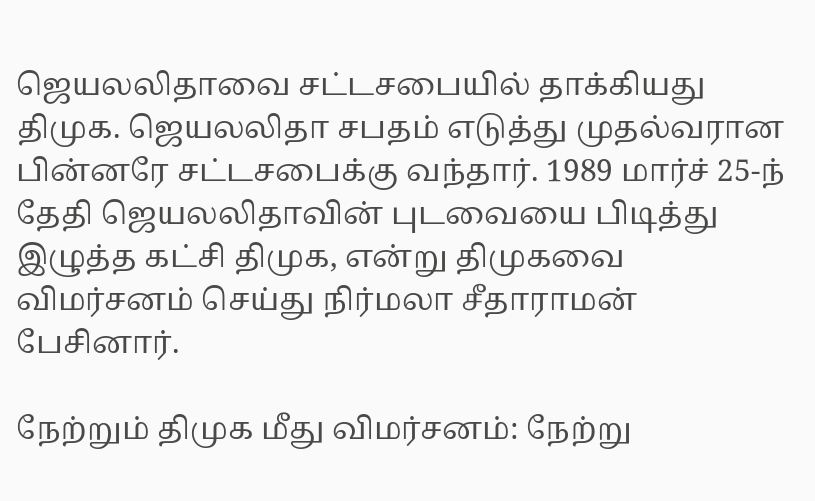ஜெயலலிதாவை சட்டசபையில் தாக்கியது திமுக. ஜெயலலிதா சபதம் எடுத்து முதல்வரான பின்னரே சட்டசபைக்கு வந்தார். 1989 மார்ச் 25-ந் தேதி ஜெயலலிதாவின் புடவையை பிடித்து இழுத்த கட்சி திமுக, என்று திமுகவை விமர்சனம் செய்து நிர்மலா சீதாராமன் பேசினார்.

நேற்றும் திமுக மீது விமர்சனம்: நேற்று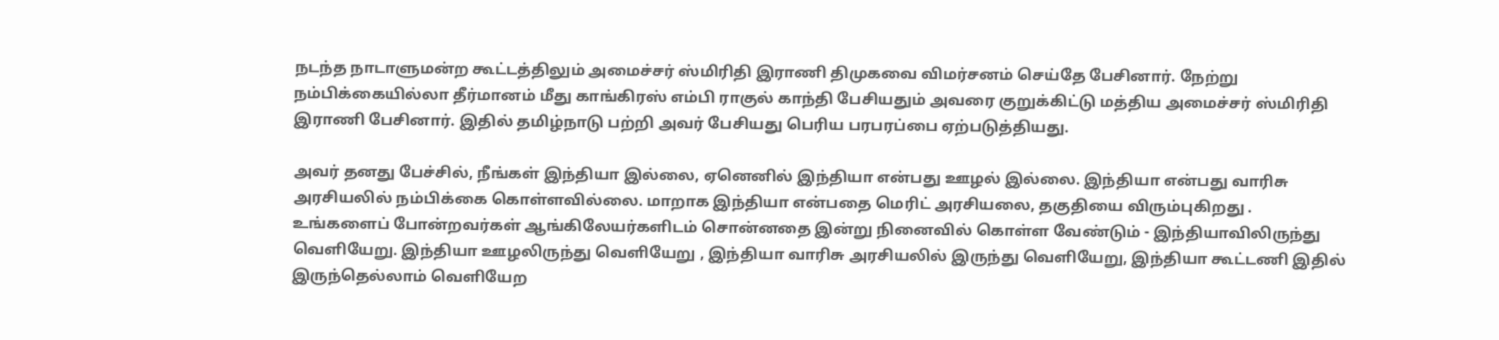நடந்த நாடாளுமன்ற கூட்டத்திலும் அமைச்சர் ஸ்மிரிதி இராணி திமுகவை விமர்சனம் செய்தே பேசினார். நேற்று நம்பிக்கையில்லா தீர்மானம் மீது காங்கிரஸ் எம்பி ராகுல் காந்தி பேசியதும் அவரை குறுக்கிட்டு மத்திய அமைச்சர் ஸ்மிரிதி இராணி பேசினார். இதில் தமிழ்நாடு பற்றி அவர் பேசியது பெரிய பரபரப்பை ஏற்படுத்தியது.

அவர் தனது பேச்சில், நீங்கள் இந்தியா இல்லை, ஏனெனில் இந்தியா என்பது ஊழல் இல்லை. இந்தியா என்பது வாரிசு அரசியலில் நம்பிக்கை கொள்ளவில்லை. மாறாக இந்தியா என்பதை மெரிட் அரசியலை, தகுதியை விரும்புகிறது . உங்களைப் போன்றவர்கள் ஆங்கிலேயர்களிடம் சொன்னதை இன்று நினைவில் கொள்ள வேண்டும் - இந்தியாவிலிருந்து வெளியேறு. இந்தியா ஊழலிருந்து வெளியேறு , இந்தியா வாரிசு அரசியலில் இருந்து வெளியேறு, இந்தியா கூட்டணி இதில் இருந்தெல்லாம் வெளியேற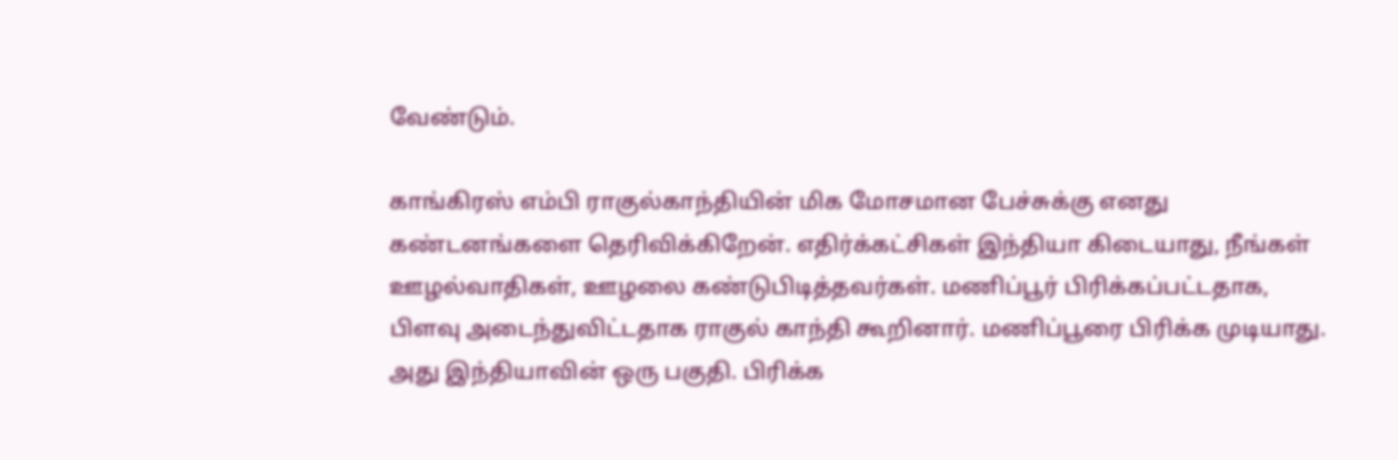வேண்டும்.

காங்கிரஸ் எம்பி ராகுல்காந்தியின் மிக மோசமான பேச்சுக்கு எனது கண்டனங்களை தெரிவிக்கிறேன். எதிர்க்கட்சிகள் இந்தியா கிடையாது, நீங்கள் ஊழல்வாதிகள், ஊழலை கண்டுபிடித்தவர்கள். மணிப்பூர் பிரிக்கப்பட்டதாக, பிளவு அடைந்துவிட்டதாக ராகுல் காந்தி கூறினார். மணிப்பூரை பிரிக்க முடியாது. அது இந்தியாவின் ஒரு பகுதி. பிரிக்க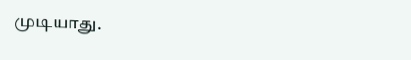முடியாது.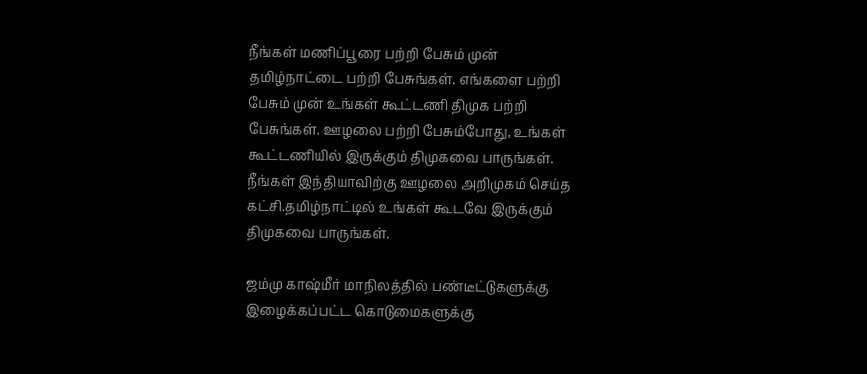நீங்கள் மணிப்பூரை பற்றி பேசும் முன் தமிழ்நாட்டை பற்றி பேசுங்கள். எங்களை பற்றி பேசும் முன் உங்கள் கூட்டணி திமுக பற்றி பேசுங்கள். ஊழலை பற்றி பேசும்போது, உங்கள் கூட்டணியில் இருக்கும் திமுகவை பாருங்கள். நீங்கள் இந்தியாவிற்கு ஊழலை அறிமுகம் செய்த கட்சி.தமிழ்நாட்டில் உங்கள் கூடவே இருக்கும் திமுகவை பாருங்கள்.

ஜம்மு காஷ்மீர் மாநிலத்தில் பண்டீட்டுகளுக்கு இழைக்கப்பட்ட கொடுமைகளுக்கு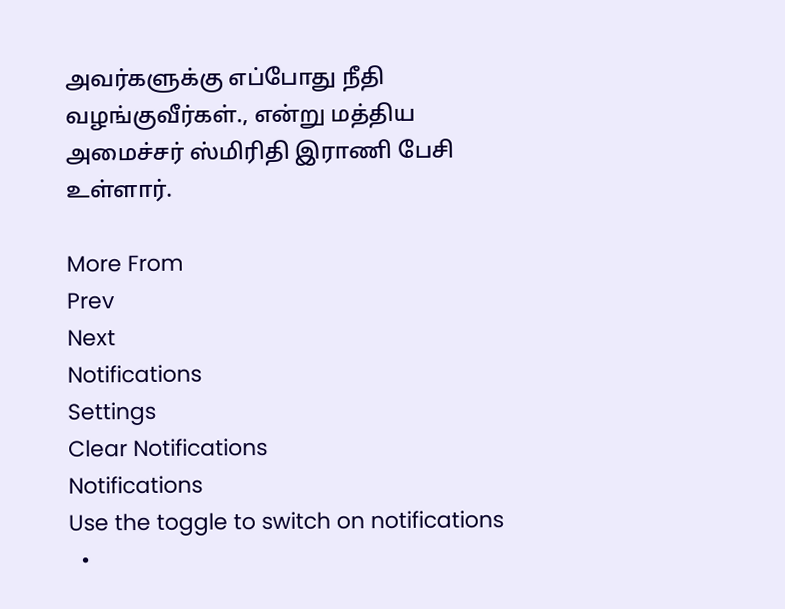அவர்களுக்கு எப்போது நீதி வழங்குவீர்கள்., என்று மத்திய அமைச்சர் ஸ்மிரிதி இராணி பேசி உள்ளார்.

More From
Prev
Next
Notifications
Settings
Clear Notifications
Notifications
Use the toggle to switch on notifications
  •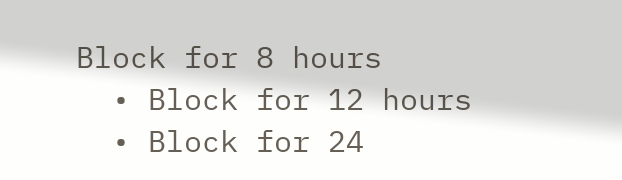Block for 8 hours
  • Block for 12 hours
  • Block for 24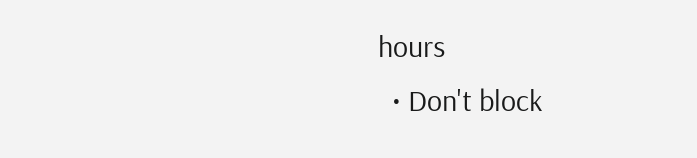hours
  • Don't block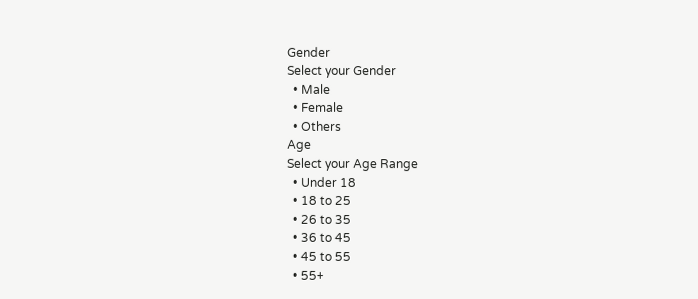Gender
Select your Gender
  • Male
  • Female
  • Others
Age
Select your Age Range
  • Under 18
  • 18 to 25
  • 26 to 35
  • 36 to 45
  • 45 to 55
  • 55+